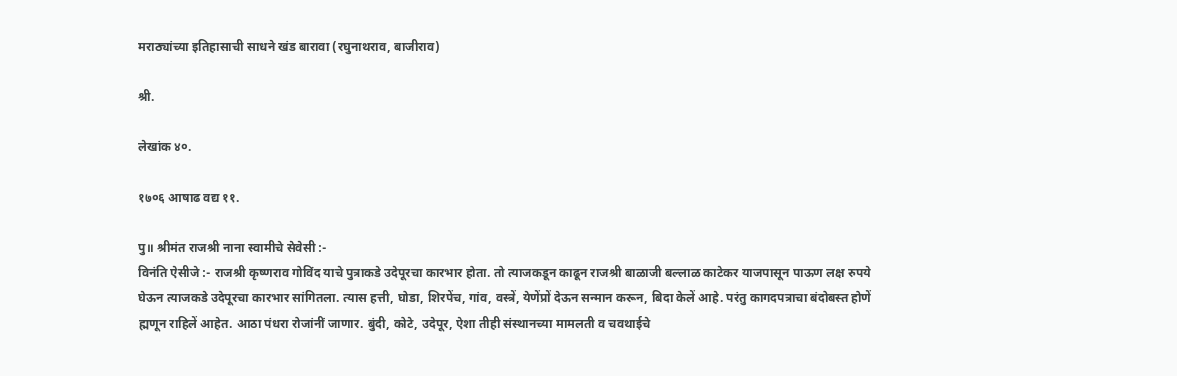मराठ्यांच्या इतिहासाची साधने खंड बारावा (रघुनाथराव, बाजीराव)

श्री.

लेखांक ४०.

१७०६ आषाढ वद्य ११.

पु॥ श्रीमंत राजश्री नाना स्वामीचे सेवेसी :-
विनंति ऐसीजे :- राजश्री कृष्णराव गोविंद याचे पुत्राकडे उदेपूरचा कारभार होता. तो त्याजकडून काढून राजश्री बाळाजी बल्लाळ काटेकर याजपासून पाऊण लक्ष रुपये घेऊन त्याजकडे उदेपूरचा कारभार सांगितला. त्यास हत्ती, घोडा, शिरपेंच, गांव, वस्त्रें, येणेंप्रों देऊन सन्मान करून, बिदा केलें आहे. परंतु कागदपत्राचा बंदोबस्त होणें ह्मणून राहिलें आहेत. आठा पंधरा रोजांनीं जाणार. बुंदी, कोटे, उदेपूर, ऐशा तीही संस्थानच्या मामलती व चवथाईचे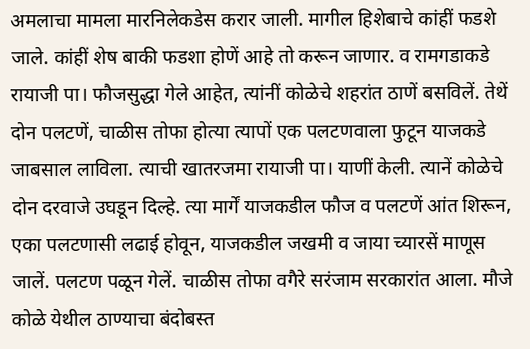अमलाचा मामला मारनिलेकडेस करार जाली. मागील हिशेबाचे कांहीं फडशे जाले. कांहीं शेष बाकी फडशा होणें आहे तो करून जाणार. व रामगडाकडे रायाजी पा। फौजसुद्धा गेले आहेत, त्यांनीं कोळेचे शहरांत ठाणें बसविलें. तेथें दोन पलटणें, चाळीस तोफा होत्या त्यापों एक पलटणवाला फुटून याजकडे जाबसाल लाविला. त्याची खातरजमा रायाजी पा। याणीं केली. त्यानें कोळेचे दोन दरवाजे उघडून दिल्हे. त्या मार्गें याजकडील फौज व पलटणें आंत शिरून, एका पलटणासी लढाई होवून, याजकडील जखमी व जाया च्यारसें माणूस जालें. पलटण पळून गेलें. चाळीस तोफा वगैरे सरंजाम सरकारांत आला. मौजे कोळे येथील ठाण्याचा बंदोबस्त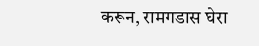करून, रामगडास घेरा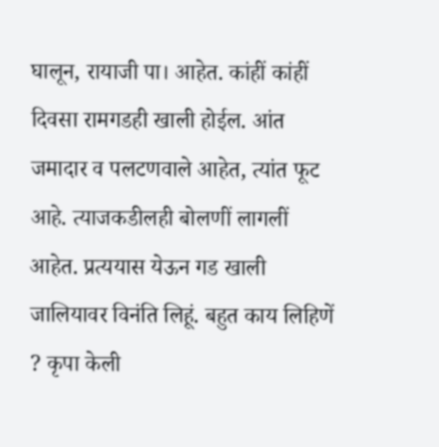घालून, रायाजी पा। आहेत. कांहीं कांहीं दिवसा रामगडही खाली होईल. आंत जमादार व पलटणवाले आहेत, त्यांत फूट आहे. त्याजकडीलही बोलणीं लागलीं आहेत. प्रत्ययास येऊन गड खाली जालियावर विनंति लिहूं. बहुत काय लिहिणें ? कृपा केली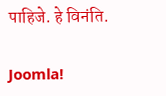पाहिजे. हे विनंति.

Joomla!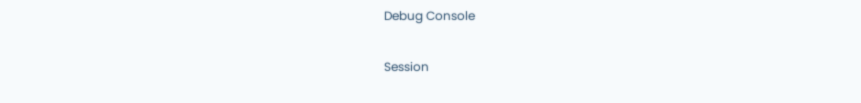Debug Console

Session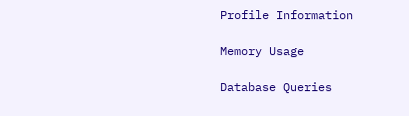Profile Information

Memory Usage

Database Queries